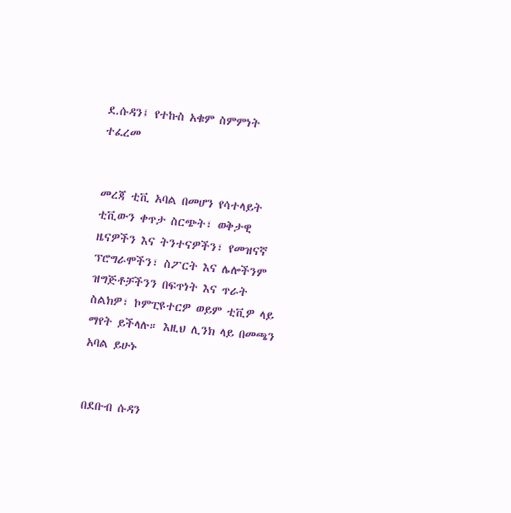ደ.ሱዳን፤ የተኩስ አቁም ስምምነት ተፈረመ


መረጃ ቲቪ አባል በመሆን የሳተላይት ቲቪውን ቀጥታ ስርጭት፣ ወቅታዊ ዜናዎችን እና ትንተናዎችን፣ የመዝናኛ ፕሮግራሞችን፣ ስፖርት እና ሌሎችንም ዝግጅቶቻችንን በፍጥነት እና ጥራት ስልክዎ፣ ኮምፒዩተርዎ ወይም ቲቪዎ ላይ ማየት ይችላሉ። እዚህ ሊንክ ላይ በመጫን አባል ይሁኑ


በደቡብ ሱዳን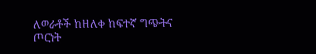ለወራቶች ከዘለቀ ከፍተኛ ግጭትና ጦርነት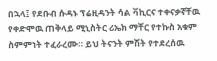በኋላ፤ የደቡብ ሱዳኑ ፕሬዚዳንት ሳል ቫኪርና ተቀናቃኛቸዉ የቀድሞዉ ጠቅላይ ሚኒስትር ሪኤክ ማቸር የተኩስ አቁም ስምምነት ተፈራረሙ። ይህ ትናንት ምሽት የተደረሰዉ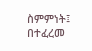ስምምነት፤ በተፈረመ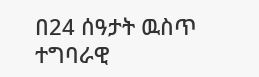በ24 ሰዓታት ዉስጥ ተግባራዊ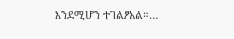እንደሚሆን ተገልፆአል።…